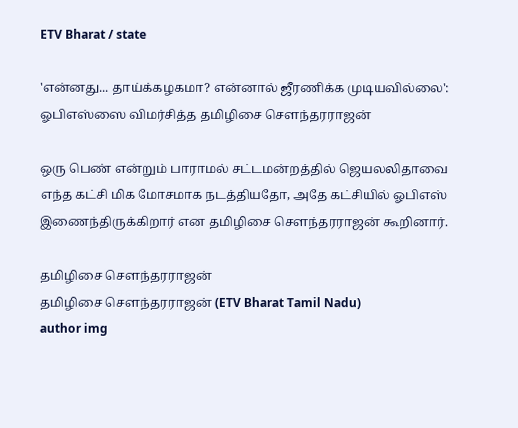ETV Bharat / state

'என்னது... தாய்க்கழகமா? என்னால் ஜீரணிக்க முடியவில்லை': ஓபிஎஸ்ஸை விமர்சித்த தமிழிசை செளந்தரராஜன்

ஒரு பெண் என்றும் பாராமல் சட்டமன்றத்தில் ஜெயலலிதாவை எந்த கட்சி மிக மோசமாக நடத்தியதோ, அதே கட்சியில் ஓபிஎஸ் இணைந்திருக்கிறார் என தமிழிசை செளந்தரராஜன் கூறினார்.

தமிழிசை செளந்தரராஜன்
தமிழிசை செளந்தரராஜன் (ETV Bharat Tamil Nadu)
author img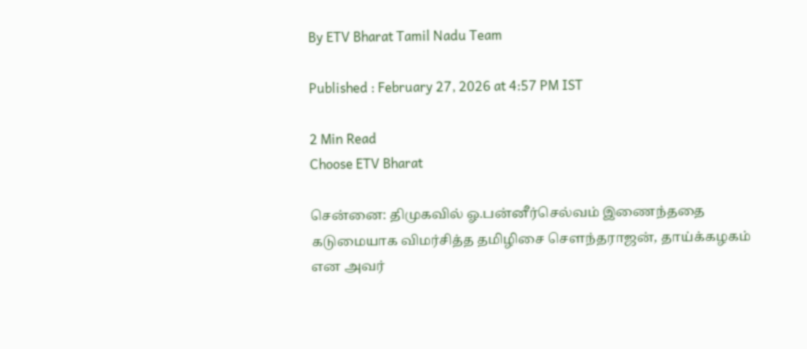By ETV Bharat Tamil Nadu Team

Published : February 27, 2026 at 4:57 PM IST

2 Min Read
Choose ETV Bharat

சென்னை: திமுகவில் ஓ.பன்னீர்செல்வம் இணைந்ததை கடுமையாக விமர்சித்த தமிழிசை செளந்தராஜன், தாய்க்கழகம் என அவர்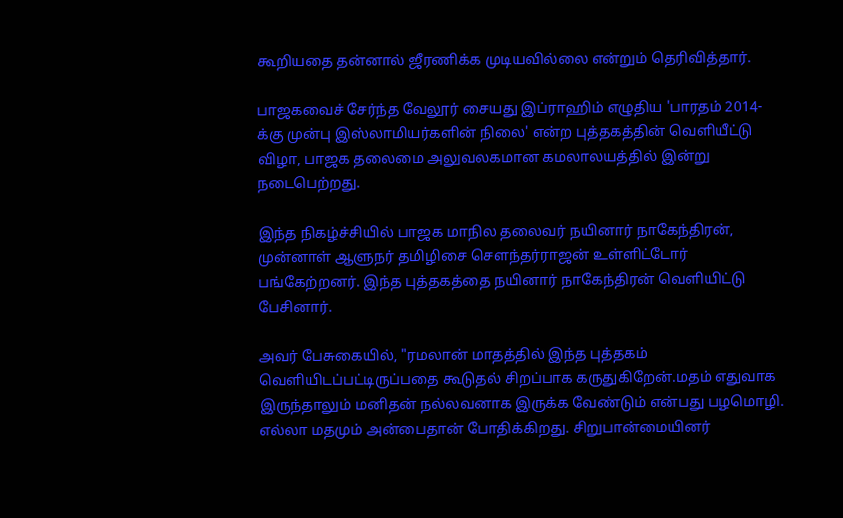கூறியதை தன்னால் ஜீரணிக்க முடியவில்லை என்றும் தெரிவித்தார்.

பாஜகவைச் சேர்ந்த வேலூர் சையது இப்ராஹிம் எழுதிய 'பாரதம் 2014-க்கு முன்பு இஸ்லாமியர்களின் நிலை' என்ற புத்தகத்தின் வெளியீட்டு விழா, பாஜக தலைமை அலுவலகமான கமலாலயத்தில் இன்று நடைபெற்றது.

இந்த நிகழ்ச்சியில் பாஜக மாநில தலைவர் நயினார் நாகேந்திரன், முன்னாள் ஆளுநர் தமிழிசை சௌந்தர்ராஜன் உள்ளிட்டோர் பங்கேற்றனர். இந்த புத்தகத்தை நயினார் நாகேந்திரன் வெளியிட்டு பேசினார்.

அவர் பேசுகையில், "ரமலான் மாதத்தில் இந்த புத்தகம் வெளியிடப்பட்டிருப்பதை கூடுதல் சிறப்பாக கருதுகிறேன்.மதம் எதுவாக இருந்தாலும் மனிதன் நல்லவனாக இருக்க வேண்டும் என்பது பழமொழி. எல்லா மதமும் அன்பைதான் போதிக்கிறது. சிறுபான்மையினர்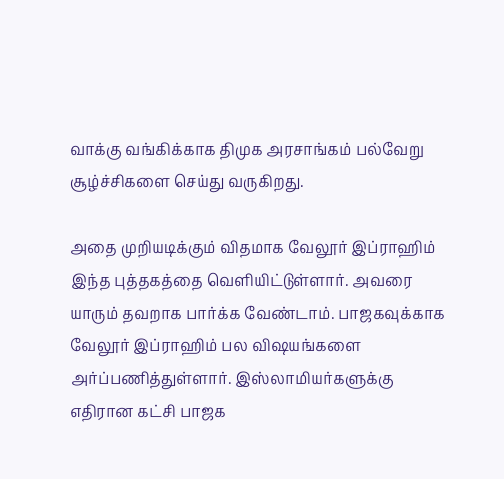வாக்கு வங்கிக்காக திமுக அரசாங்கம் பல்வேறு சூழ்ச்சிகளை செய்து வருகிறது.

அதை முறியடிக்கும் விதமாக வேலூர் இப்ராஹிம் இந்த புத்தகத்தை வெளியிட்டுள்ளார். அவரை யாரும் தவறாக பார்க்க வேண்டாம். பாஜகவுக்காக வேலூர் இப்ராஹிம் பல விஷயங்களை அர்ப்பணித்துள்ளார். இஸ்லாமியர்களுக்கு எதிரான கட்சி பாஜக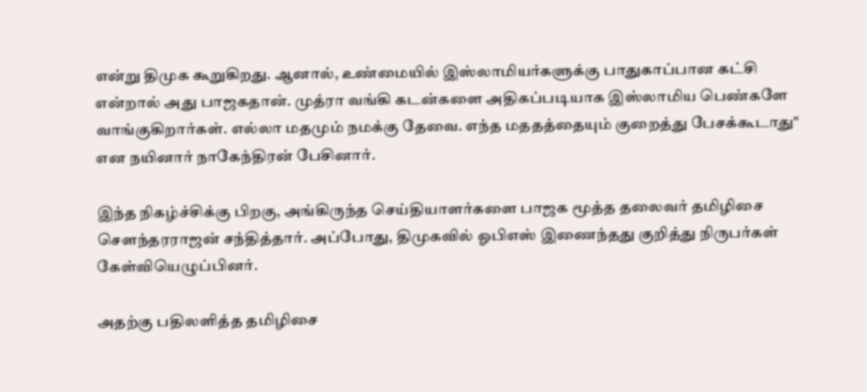என்று திமுக கூறுகிறது. ஆனால், உண்மையில் இஸ்லாமியர்களுக்கு பாதுகாப்பான கட்சி என்றால் அது பாஜகதான். முத்ரா வங்கி கடன்களை அதிகப்படியாக இஸ்லாமிய பெண்களே வாங்குகிறார்கள். எல்லா மதமும் நமக்கு தேவை. எந்த மததத்தையும் குறைத்து பேசக்கூடாது" என நயினார் நாகேந்திரன் பேசினார்.

இந்த நிகழ்ச்சிக்கு பிறகு, அங்கிருந்த செய்தியாளர்களை பாஜக மூத்த தலைவர் தமிழிசை செளந்தரராஜன் சந்தித்தார். அப்போது, திமுகவில் ஓபிஎஸ் இணைந்தது குறித்து நிருபர்கள் கேள்வியெழுப்பினர்.

அதற்கு பதிலளித்த தமிழிசை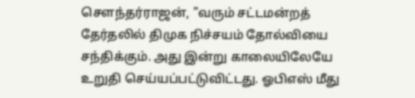சௌந்தர்ராஜன், "வரும் சட்டமன்றத் தேர்தலில் திமுக நிச்சயம் தோல்வியை சந்திக்கும். அது இன்று காலையிலேயே உறுதி செய்யப்பட்டுவிட்டது. ஓபிஎஸ் மீது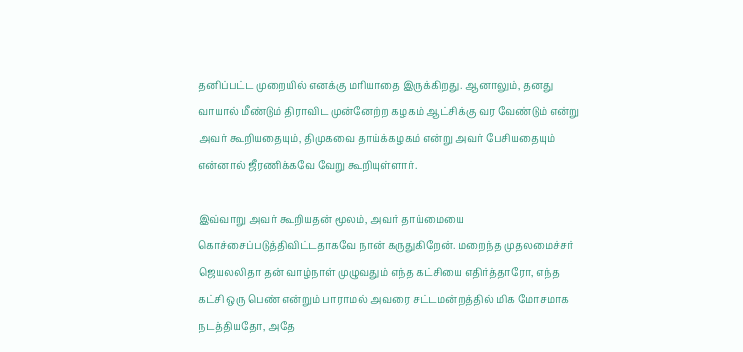தனிப்பட்ட முறையில் எனக்கு மரியாதை இருக்கிறது. ஆனாலும், தனது வாயால் மீண்டும் திராவிட முன்னேற்ற கழகம் ஆட்சிக்கு வர வேண்டும் என்று அவர் கூறியதையும், திமுகவை தாய்க்கழகம் என்று அவர் பேசியதையும் என்னால் ஜீரணிக்கவே வேறு கூறியுள்ளார்.

இவ்வாறு அவர் கூறியதன் மூலம், அவர் தாய்மையை கொச்சைப்படுத்திவிட்டதாகவே நான் கருதுகிறேன். மறைந்த முதலமைச்சர் ஜெயலலிதா தன் வாழ்நாள் முழுவதும் எந்த கட்சியை எதிர்த்தாரோ, எந்த கட்சி ஒரு பெண் என்றும் பாராமல் அவரை சட்டமன்றத்தில் மிக மோசமாக நடத்தியதோ, அதே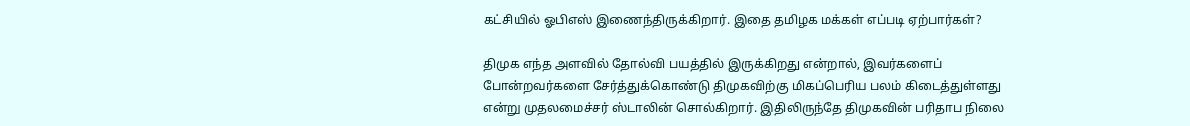கட்சியில் ஓபிஎஸ் இணைந்திருக்கிறார். இதை தமிழக மக்கள் எப்படி ஏற்பார்கள்?

திமுக எந்த அளவில் தோல்வி பயத்தில் இருக்கிறது என்றால், இவர்களைப் போன்றவர்களை சேர்த்துக்கொண்டு திமுகவிற்கு மிகப்பெரிய பலம் கிடைத்துள்ளது என்று முதலமைச்சர் ஸ்டாலின் சொல்கிறார். இதிலிருந்தே திமுகவின் பரிதாப நிலை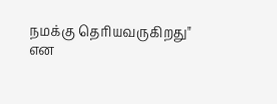நமக்கு தெரியவருகிறது" என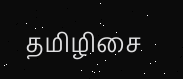தமிழிசை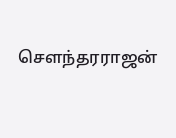செளந்தரராஜன்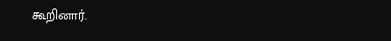கூறினார்.